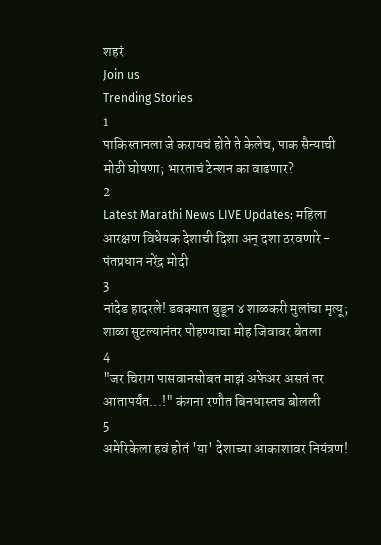शहरं
Join us
Trending Stories
1
पाकिस्तानला जे करायचं होते ते केलेच, पाक सैन्याची मोठी घोषणा; भारताचं टेन्शन का वाढणार?
2
Latest Marathi News LIVE Updates: महिला आरक्षण विधेयक देशाची दिशा अन् दशा ठरवणारे - पंतप्रधान नरेंद्र मोदी
3
नांदेड हादरले! डबक्यात बुडून ४ शाळकरी मुलांचा मृत्यू; शाळा सुटल्यानंतर पोहण्याचा मोह जिवावर बेतला
4
"जर चिराग पासवानसोबत माझं अफेअर असतं तर आतापर्यंत...!" कंगना रणौत बिनधास्तच बोलली
5
अमेरिकेला हवं होतं 'या' देशाच्या आकाशावर नियंत्रण!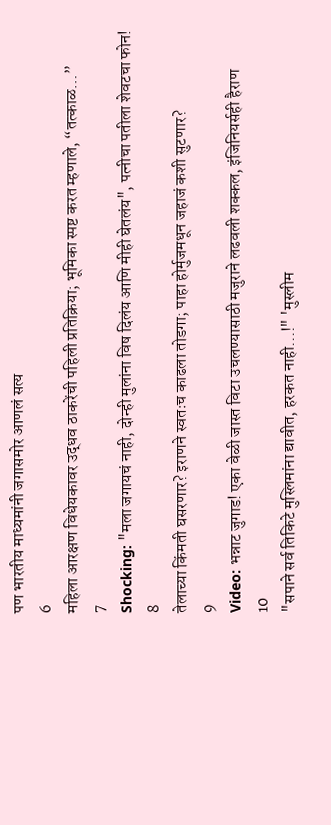पण भारतीय माध्यमांनी जगासमोर आणलं सत्य
6
महिला आरक्षण विधेयकावर उद्धव ठाकरेंची पहिली प्रतिक्रिया; भूमिका स्पष्ट करत म्हणाले, “तत्काळ…”
7
Shocking: "मला जगायचं नाही, दोन्ही मुलांना विष दिलंय आणि मीही घेतलंय", पत्नीचा पतीला शेवटचा फोन!
8
तेलाच्या किंमती घसरणार? इराणने स्वतःच काढला तोडगा; पाहा होर्मुजमधून जहाजं कशी सुटणार?
9
Video: भन्नाट जुगाड! एका वेळी जास्त विटा उचलण्यासाठी मजुराने लढवली शक्कल, इंजिनियर्सही हैराण
10
"सपाने सर्व तिकिटे मुस्लिमांना द्यावीत, हरकत नाही...!" 'मुस्लीम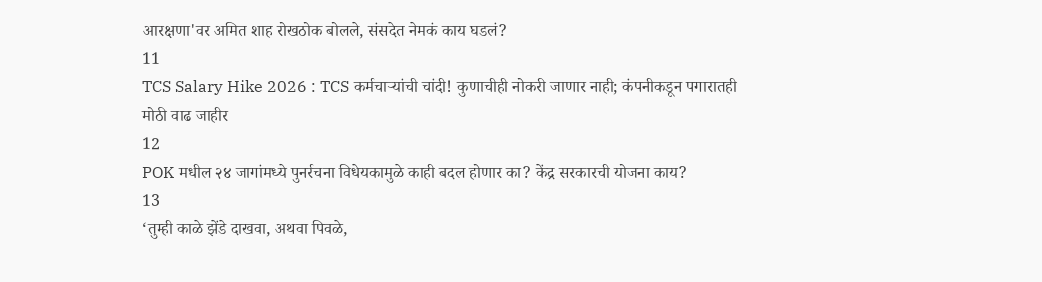आरक्षणा'वर अमित शाह रोखठोक बोलले, संसदेत नेमकं काय घडलं?
11
TCS Salary Hike 2026 : TCS कर्मचाऱ्यांची चांदी! कुणाचीही नोकरी जाणार नाही; कंपनीकडून पगारातही मोठी वाढ जाहीर
12
POK मधील २४ जागांमध्ये पुनर्रचना विधेयकामुळे काही बदल होणार का? केंद्र सरकारची योजना काय?
13
‘तुम्ही काळे झेंडे दाखवा, अथवा पिवळे,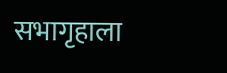सभागृहाला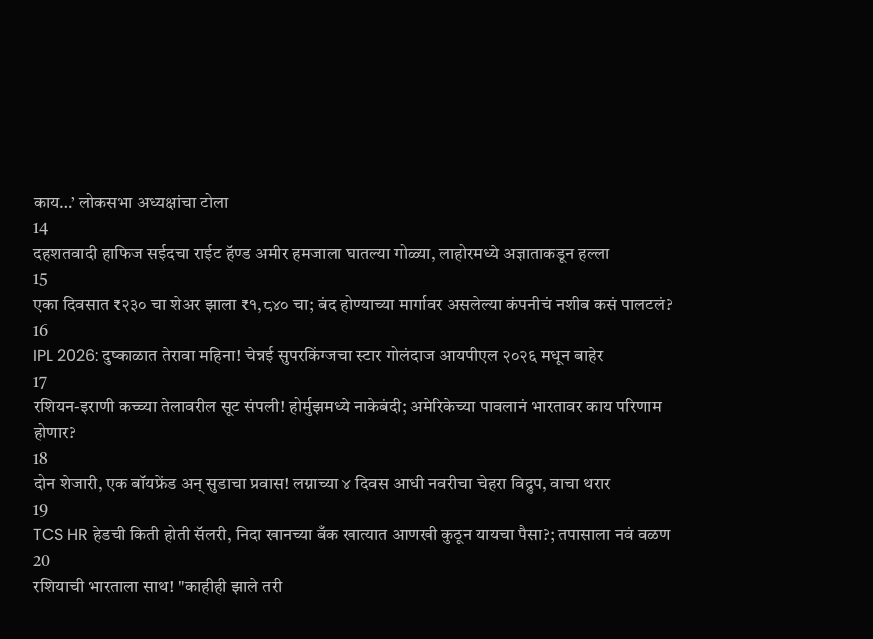काय…’ लोकसभा अध्यक्षांचा टोला
14
दहशतवादी हाफिज सईदचा राईट हॅण्ड अमीर हमजाला घातल्या गोळ्या, लाहोरमध्ये अज्ञाताकडून हल्ला
15
एका दिवसात ₹२३० चा शेअर झाला ₹१,८४० चा; बंद होण्याच्या मार्गावर असलेल्या कंपनीचं नशीब कसं पालटलं?
16
IPL 2026: दुष्काळात तेरावा महिना! चेन्नई सुपरकिंग्जचा स्टार गोलंदाज आयपीएल २०२६ मधून बाहेर
17
रशियन-इराणी कच्च्या तेलावरील सूट संपली! होर्मुझमध्ये नाकेबंदी; अमेरिकेच्या पावलानं भारतावर काय परिणाम होणार?
18
दोन शेजारी, एक बॉयफ्रेंड अन् सुडाचा प्रवास! लग्नाच्या ४ दिवस आधी नवरीचा चेहरा विद्रुप, वाचा थरार
19
TCS HR हेडची किती होती सॅलरी, निदा खानच्या बँक खात्यात आणखी कुठून यायचा पैसा?; तपासाला नवं वळण
20
रशियाची भारताला साथ! "काहीही झाले तरी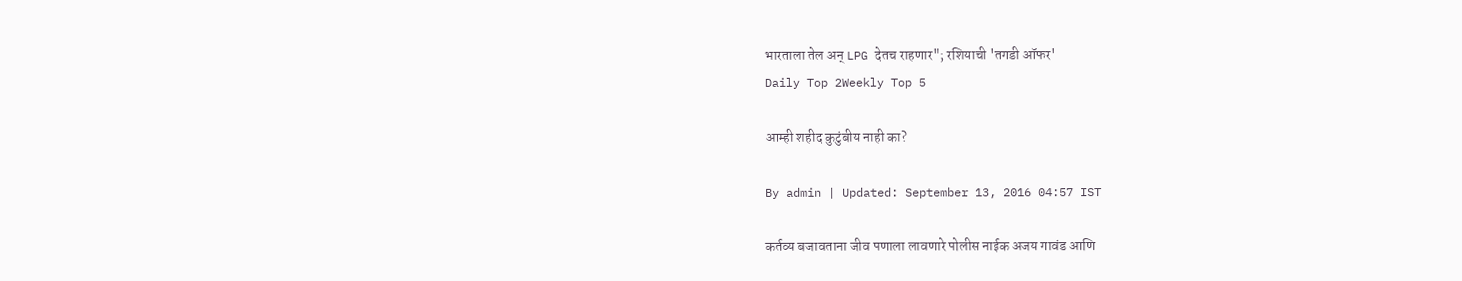भारताला तेल अन् LPG देतच राहणार"; रशियाची 'तगडी ऑफर'
Daily Top 2Weekly Top 5

आम्ही शहीद कुटुंबीय नाही का?

By admin | Updated: September 13, 2016 04:57 IST

कर्तव्य बजावताना जीव पणाला लावणारे पोलीस नाईक अजय गावंड आणि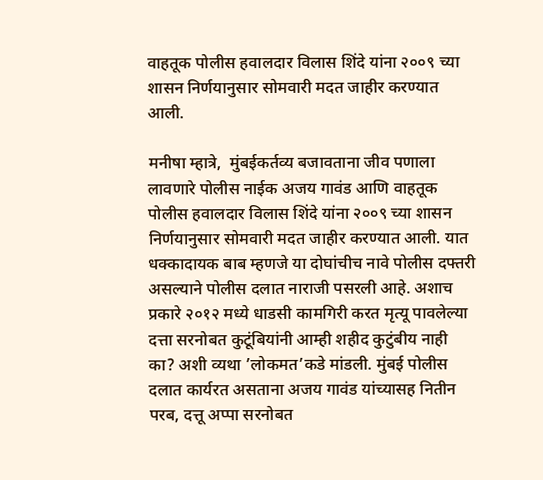वाहतूक पोलीस हवालदार विलास शिंदे यांना २००९ च्या शासन निर्णयानुसार सोमवारी मदत जाहीर करण्यात आली.

मनीषा म्हात्रे,  मुंबईकर्तव्य बजावताना जीव पणाला लावणारे पोलीस नाईक अजय गावंड आणि वाहतूक पोलीस हवालदार विलास शिंदे यांना २००९ च्या शासन निर्णयानुसार सोमवारी मदत जाहीर करण्यात आली. यात धक्कादायक बाब म्हणजे या दोघांचीच नावे पोलीस दफ्तरी असल्याने पोलीस दलात नाराजी पसरली आहे. अशाच प्रकारे २०१२ मध्ये धाडसी कामगिरी करत मृत्यू पावलेल्या दत्ता सरनोबत कुटूंबियांनी आम्ही शहीद कुटुंबीय नाही का? अशी व्यथा ’लोकमत’कडे मांडली. मुंबई पोलीस दलात कार्यरत असताना अजय गावंड यांच्यासह नितीन परब, दत्तू अप्पा सरनोबत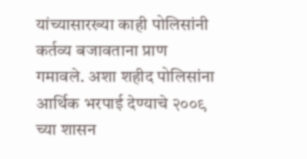यांच्यासारख्या काही पोलिसांनी कर्तव्य बजावताना प्राण गमावले. अशा शहीद पोलिसांना आर्थिक भरपाई देण्याचे २००९ च्या शासन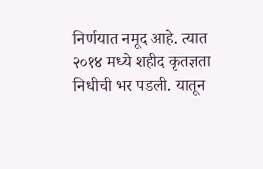निर्णयात नमूद आहे. त्यात २०१४ मध्ये शहीद कृतज्ञता निधीची भर पडली. यातून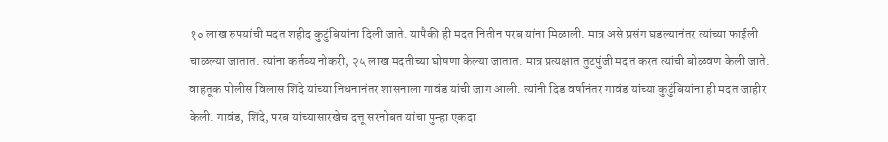१० लाख रुपयांची मदत शहीद कुटुंबियांना दिली जाते. यापैकी ही मदत नितीन परब यांना मिळाली. मात्र असे प्रसंग घडल्यानंतर त्यांच्या फाईली चाळल्या जातात. त्यांना कर्तव्य नोकरी, २५ लाख मदतीच्या घोषणा केल्या जातात. मात्र प्रत्यक्षात तुटपुंजी मदत करत त्यांची बोळवण केली जाते. वाहतूक पोलीस विलास शिंदे यांच्या निधनानंतर शासनाला गावंड यांची जाग आली. त्यांनी दिड वर्षानंतर गावंड यांच्या कुटुंबियांना ही मदत जाहीर केली. गावंड, शिंदे, परब यांच्यासारखेच दत्तू सरनोबत यांचा पुन्हा एकदा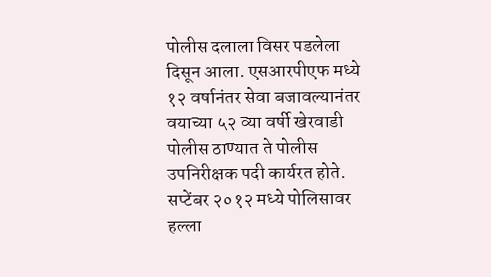पोलीस दलाला विसर पडलेला दिसून आला. एसआरपीएफ मध्ये १२ वर्षानंतर सेवा बजावल्यानंतर वयाच्या ५२ व्या वर्षी खेरवाडी पोलीस ठाण्यात ते पोलीस उपनिरीक्षक पदी कार्यरत होते. सप्टेंबर २०१२ मध्ये पोलिसावर हल्ला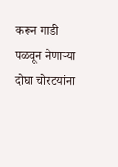करून गाडी पळवून नेणाऱ्या दोघा चोरटयांना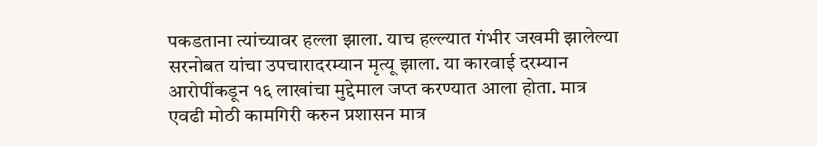पकडताना त्यांच्यावर हल्ला झाला. याच हल्ल्यात गंभीर जखमी झालेल्या सरनोबत यांचा उपचारादरम्यान मृत्यू झाला. या कारवाई दरम्यान आरोपींकडून १६ लाखांचा मुद्देमाल जप्त करण्यात आला होता. मात्र एवढी मोठी कामगिरी करुन प्रशासन मात्र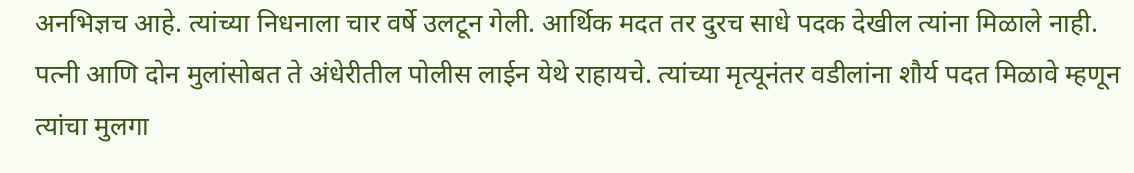अनभिज्ञच आहे. त्यांच्या निधनाला चार वर्षे उलटून गेली. आर्थिक मदत तर दुरच साधे पदक देखील त्यांना मिळाले नाही. पत्नी आणि दोन मुलांसोबत ते अंधेरीतील पोलीस लाईन येथे राहायचे. त्यांच्या मृत्यूनंतर वडीलांना शौर्य पदत मिळावे म्हणून त्यांचा मुलगा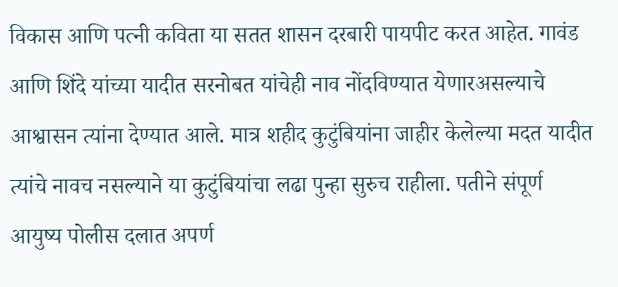विकास आणि पत्नी कविता या सतत शासन दरबारी पायपीट करत आहेत. गावंड आणि शिंदे यांच्या यादीत सरनोबत यांचेही नाव नोंदविण्यात येणारअसल्याचे आश्वासन त्यांना देण्यात आले. मात्र शहीद कुटुंबियांना जाहीर केलेल्या मदत यादीत त्यांचे नावच नसल्याने या कुटुंबियांचा लढा पुन्हा सुरुच राहीला. पतीने संपूर्ण आयुष्य पोलीस दलात अपर्ण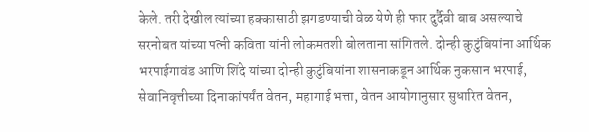केले. तरी देखील त्यांच्या हक्कासाठी झगडण्याची वेळ येणे ही फार दुर्दैवी बाब असल्याचे सरनोबत यांच्या पत्नी कविता यांनी लोकमतशी बोलताना सांगितले. दोन्ही कुटुंबियांना आर्थिक भरपाईगावंड आणि शिंदे यांच्या दोन्ही कुटुंबियांना शासनाकडून आर्थिक नुकसान भरपाई, सेवानिवृत्तीच्या दिनाकांपर्यंत वेतन, महागाई भत्ता, वेतन आयोगानुसार सुधारित वेतन,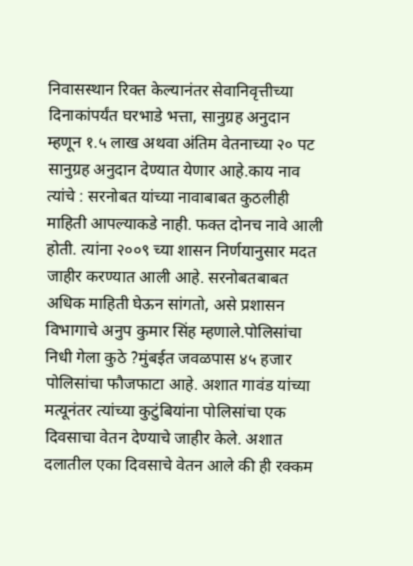निवासस्थान रिक्त केल्यानंतर सेवानिवृत्तीच्या दिनाकांपर्यंत घरभाडे भत्ता, सानुग्रह अनुदान म्हणून १.५ लाख अथवा अंतिम वेतनाच्या २० पट सानुग्रह अनुदान देण्यात येणार आहे.काय नाव त्यांचे : सरनोबत यांच्या नावाबाबत कुठलीही माहिती आपल्याकडे नाही. फक्त दोनच नावे आली होती. त्यांना २००९ च्या शासन निर्णयानुसार मदत जाहीर करण्यात आली आहे. सरनोबतबाबत अधिक माहिती घेऊन सांगतो, असे प्रशासन विभागाचे अनुप कुमार सिंह म्हणाले.पोलिसांचा निधी गेला कुठे ?मुंबईत जवळपास ४५ हजार पोलिसांचा फौजफाटा आहे. अशात गावंड यांच्या मत्यूनंतर त्यांच्या कुटुंबियांना पोलिसांचा एक दिवसाचा वेतन देण्याचे जाहीर केले. अशात दलातील एका दिवसाचे वेतन आले की ही रक्कम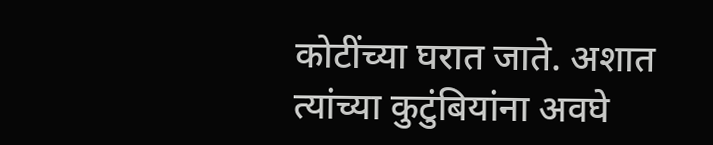कोटींच्या घरात जाते. अशात त्यांच्या कुटुंबियांना अवघे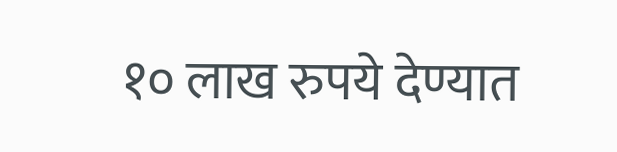१० लाख रुपये देण्यात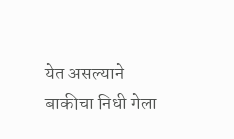येत असल्याने बाकीचा निधी गेला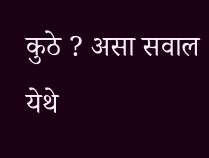कुठे ? असा सवाल येथे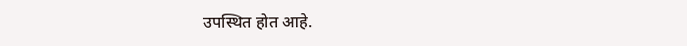उपस्थित होत आहे.